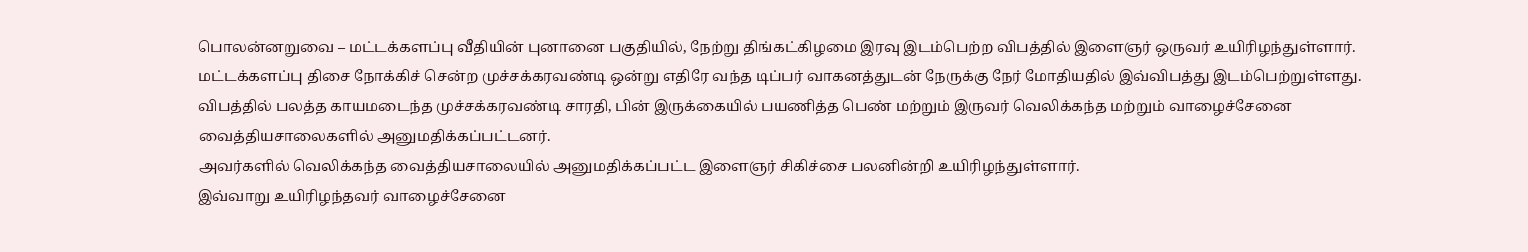பொலன்னறுவை – மட்டக்களப்பு வீதியின் புனானை பகுதியில், நேற்று திங்கட்கிழமை இரவு இடம்பெற்ற விபத்தில் இளைஞர் ஒருவர் உயிரிழந்துள்ளார்.
மட்டக்களப்பு திசை நோக்கிச் சென்ற முச்சக்கரவண்டி ஒன்று எதிரே வந்த டிப்பர் வாகனத்துடன் நேருக்கு நேர் மோதியதில் இவ்விபத்து இடம்பெற்றுள்ளது.
விபத்தில் பலத்த காயமடைந்த முச்சக்கரவண்டி சாரதி, பின் இருக்கையில் பயணித்த பெண் மற்றும் இருவர் வெலிக்கந்த மற்றும் வாழைச்சேனை வைத்தியசாலைகளில் அனுமதிக்கப்பட்டனர்.
அவர்களில் வெலிக்கந்த வைத்தியசாலையில் அனுமதிக்கப்பட்ட இளைஞர் சிகிச்சை பலனின்றி உயிரிழந்துள்ளார்.
இவ்வாறு உயிரிழந்தவர் வாழைச்சேனை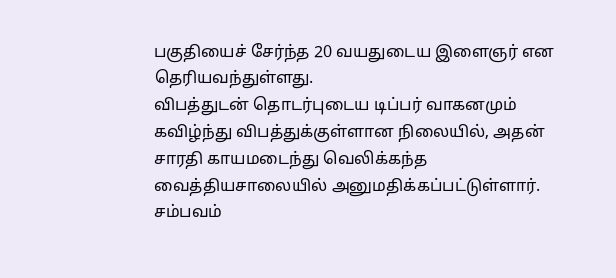பகுதியைச் சேர்ந்த 20 வயதுடைய இளைஞர் என தெரியவந்துள்ளது.
விபத்துடன் தொடர்புடைய டிப்பர் வாகனமும் கவிழ்ந்து விபத்துக்குள்ளான நிலையில், அதன் சாரதி காயமடைந்து வெலிக்கந்த வைத்தியசாலையில் அனுமதிக்கப்பட்டுள்ளார்.
சம்பவம்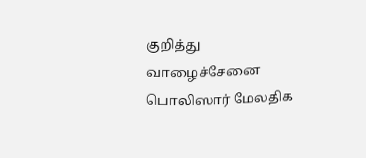குறித்து வாழைச்சேனை பொலிஸார் மேலதிக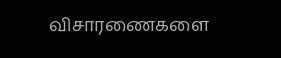விசாரணைகளை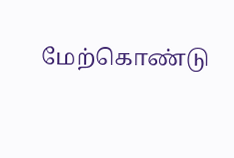மேற்கொண்டு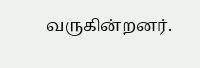வருகின்றனர்.